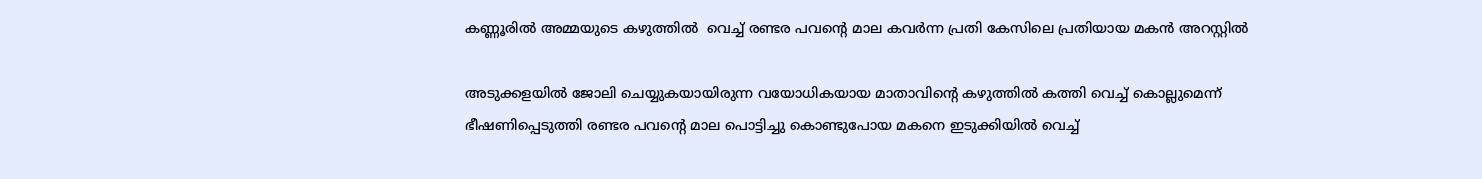കണ്ണൂരിൽ അമ്മയുടെ കഴുത്തിൽ  വെച്ച് രണ്ടര പവൻ്റെ മാല കവർന്ന പ്രതി കേസിലെ പ്രതിയായ മകൻ അറസ്റ്റിൽ

അടുക്കളയിൽ ജോലി ചെയ്യുകയായിരുന്ന വയോധികയായ മാതാവിൻ്റെ കഴുത്തിൽ കത്തി വെച്ച് കൊല്ലുമെന്ന് ഭീഷണിപ്പെടുത്തി രണ്ടര പവൻ്റെ മാല പൊട്ടിച്ചു കൊണ്ടുപോയ മകനെ ഇടുക്കിയിൽ വെച്ച്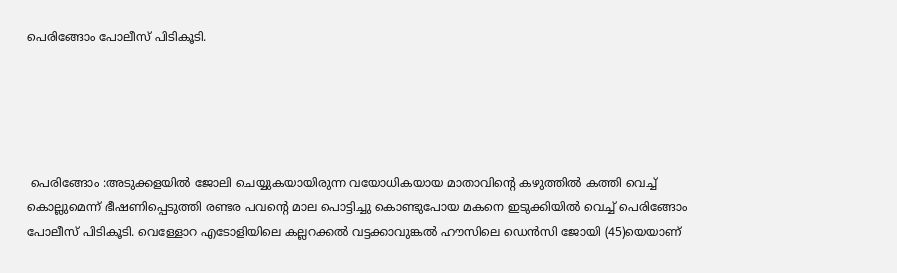പെരിങ്ങോം പോലീസ് പിടികൂടി.





 പെരിങ്ങോം :അടുക്കളയിൽ ജോലി ചെയ്യുകയായിരുന്ന വയോധികയായ മാതാവിൻ്റെ കഴുത്തിൽ കത്തി വെച്ച് കൊല്ലുമെന്ന് ഭീഷണിപ്പെടുത്തി രണ്ടര പവൻ്റെ മാല പൊട്ടിച്ചു കൊണ്ടുപോയ മകനെ ഇടുക്കിയിൽ വെച്ച് പെരിങ്ങോം പോലീസ് പിടികൂടി. വെള്ളോറ എടോളിയിലെ കല്ലറക്കൽ വട്ടക്കാവുങ്കൽ ഹൗസിലെ ഡെൻസി ജോയി (45)യെയാണ്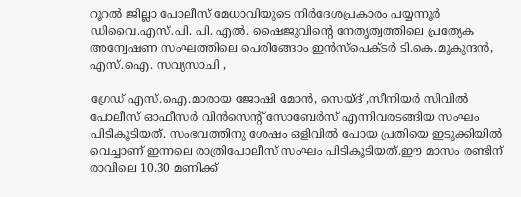റൂറൽ ജില്ലാ പോലീസ് മേധാവിയുടെ നിർദേശപ്രകാരം പയ്യന്നൂർ ഡിവൈ.എസ്.പി. പി. എൽ. ഷൈജുവിൻ്റെ നേതൃത്വത്തിലെ പ്രത്യേക അന്വേഷണ സംഘത്തിലെ പെരിങ്ങോം ഇൻസ്പെക്ടർ ടി.കെ.മുകുന്ദൻ, എസ്.ഐ. സവ്യസാചി ,

ഗ്രേഡ് എസ്.ഐ.മാരായ ജോഷി മോൻ, സെയ്ദ് ,സീനിയർ സിവിൽ പോലീസ് ഓഫീസർ വിൻസെൻ്റ് സോബേർസ് എന്നിവരടങ്ങിയ സംഘം പിടികൂടിയത്. സംഭവത്തിനു ശേഷം ഒളിവിൽ പോയ പ്രതിയെ ഇടുക്കിയിൽ വെച്ചാണ് ഇന്നലെ രാത്രിപോലീസ് സംഘം പിടികൂടിയത്.ഈ മാസം രണ്ടിന് രാവിലെ 10.30 മണിക്ക്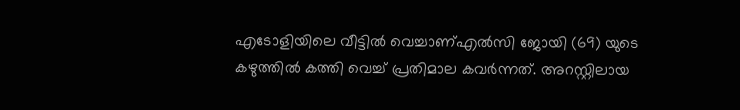എടോളിയിലെ വീട്ടിൽ വെച്ചാണ്എൽസി ജോയി (69) യുടെ കഴുത്തിൽ കത്തി വെച്ച് പ്രതിമാല കവർന്നത്. അറസ്റ്റിലായ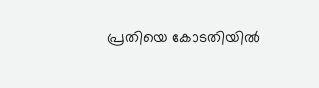പ്രതിയെ കോടതിയിൽ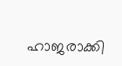ഹാജരാക്കി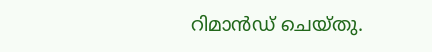റിമാൻഡ് ചെയ്തു.